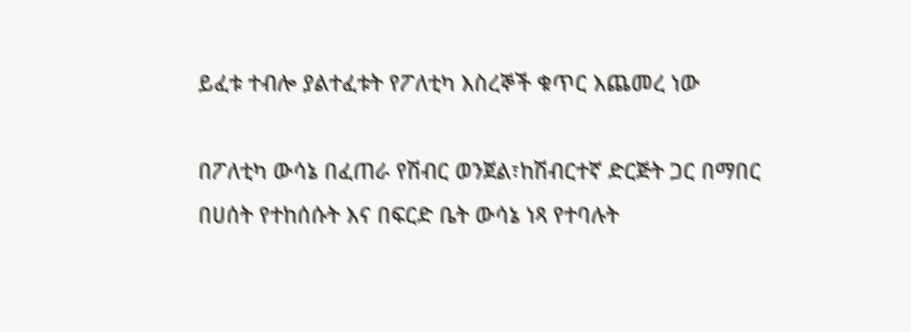ይፈቱ ተብሎ ያልተፈቱት የፖለቲካ እስረኞች ቁጥር እጨመረ ነው

በፖለቲካ ውሳኔ በፈጠራ የሽብር ወንጀል፣ከሽብርተኛ ድርጅት ጋር በማበር በሀሰት የተከሰሱት እና በፍርድ ቤት ውሳኔ ነጻ የተባሉት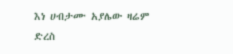እነ ሀብታሙ አያሌው ዛሬም ድረስ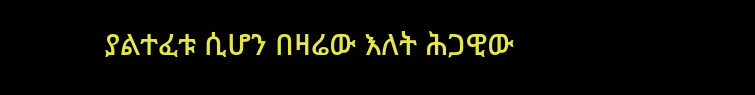ያልተፈቱ ሲሆን በዛሬው እለት ሕጋዊው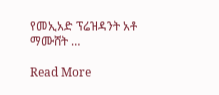የመኢአድ ፕሬዝዳንት አቶ ማሙሸት …

Read More